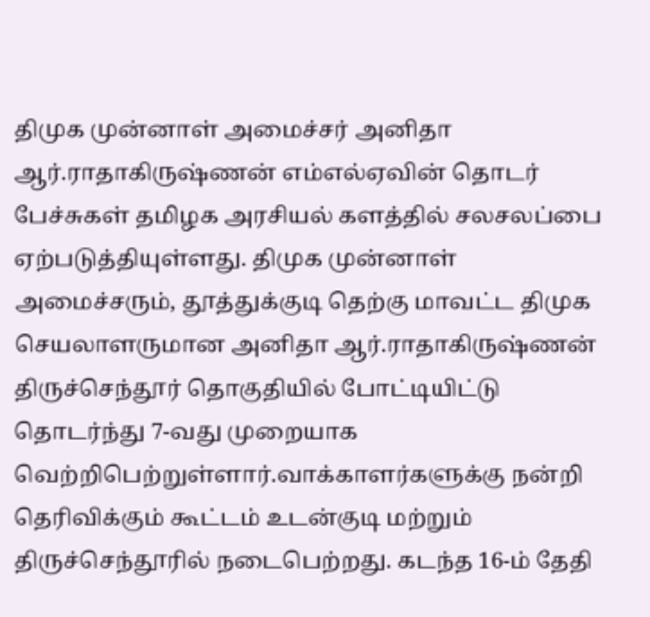திமுக முன்னாள் அமைச்சர் அனிதா ஆர்.ராதாகிருஷ்ணன் எம்எல்ஏவின் தொடர் பேச்சுகள் தமிழக அரசியல் களத்தில் சலசலப்பை ஏற்படுத்தியுள்ளது. திமுக முன்னாள் அமைச்சரும், தூத்துக்குடி தெற்கு மாவட்ட திமுக செயலாளருமான அனிதா ஆர்.ராதாகிருஷ்ணன் திருச்செந்தூர் தொகுதியில் போட்டியிட்டு தொடர்ந்து 7-வது முறையாக வெற்றிபெற்றுள்ளார்.வாக்காளர்களுக்கு நன்றி தெரிவிக்கும் கூட்டம் உடன்குடி மற்றும் திருச்செந்தூரில் நடைபெற்றது. கடந்த 16-ம் தேதி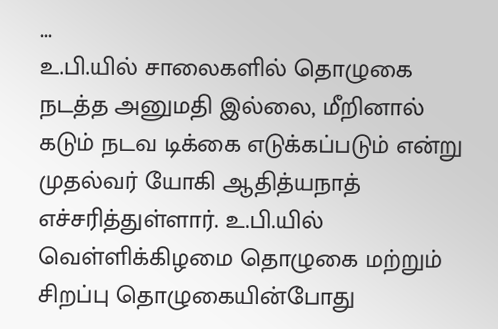...
உ.பி.யில் சாலைகளில் தொழுகை நடத்த அனுமதி இல்லை, மீறினால் கடும் நடவ டிக்கை எடுக்கப்படும் என்று முதல்வர் யோகி ஆதித்யநாத் எச்சரித்துள்ளார். உ.பி.யில் வெள்ளிக்கிழமை தொழுகை மற்றும் சிறப்பு தொழுகையின்போது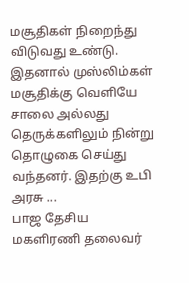மசூதிகள் நிறைந்து விடுவது உண்டு. இதனால் முஸ்லிம்கள் மசூதிக்கு வெளியே சாலை அல்லது தெருக்களிலும் நின்று தொழுகை செய்து வந்தனர். இதற்கு உபி அரசு ...
பாஜ தேசிய மகளிரணி தலைவர்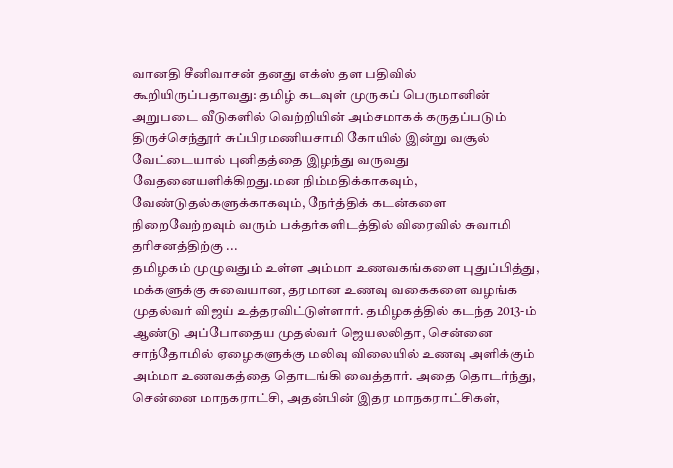வானதி சீனிவாசன் தனது எக்ஸ் தள பதிவில் கூறியிருப்பதாவது: தமிழ் கடவுள் முருகப் பெருமானின் அறுபடை வீடுகளில் வெற்றியின் அம்சமாகக் கருதப்படும் திருச்செந்தூர் சுப்பிரமணியசாமி கோயில் இன்று வசூல் வேட்டையால் புனிதத்தை இழந்து வருவது வேதனையளிக்கிறது.மன நிம்மதிக்காகவும், வேண்டுதல்களுக்காகவும், நேர்த்திக் கடன்களை நிறைவேற்றவும் வரும் பக்தர்களிடத்தில் விரைவில் சுவாமி தரிசனத்திற்கு ...
தமிழகம் முழுவதும் உள்ள அம்மா உணவகங்களை புதுப்பித்து, மக்களுக்கு சுவையான, தரமான உணவு வகைகளை வழங்க முதல்வர் விஜய் உத்தரவிட்டுள்ளார். தமிழகத்தில் கடந்த 2013-ம் ஆண்டு அப்போதைய முதல்வர் ஜெயலலிதா, சென்னை சாந்தோமில் ஏழைகளுக்கு மலிவு விலையில் உணவு அளிக்கும் அம்மா உணவகத்தை தொடங்கி வைத்தார். அதை தொடர்ந்து, சென்னை மாநகராட்சி, அதன்பின் இதர மாநகராட்சிகள்,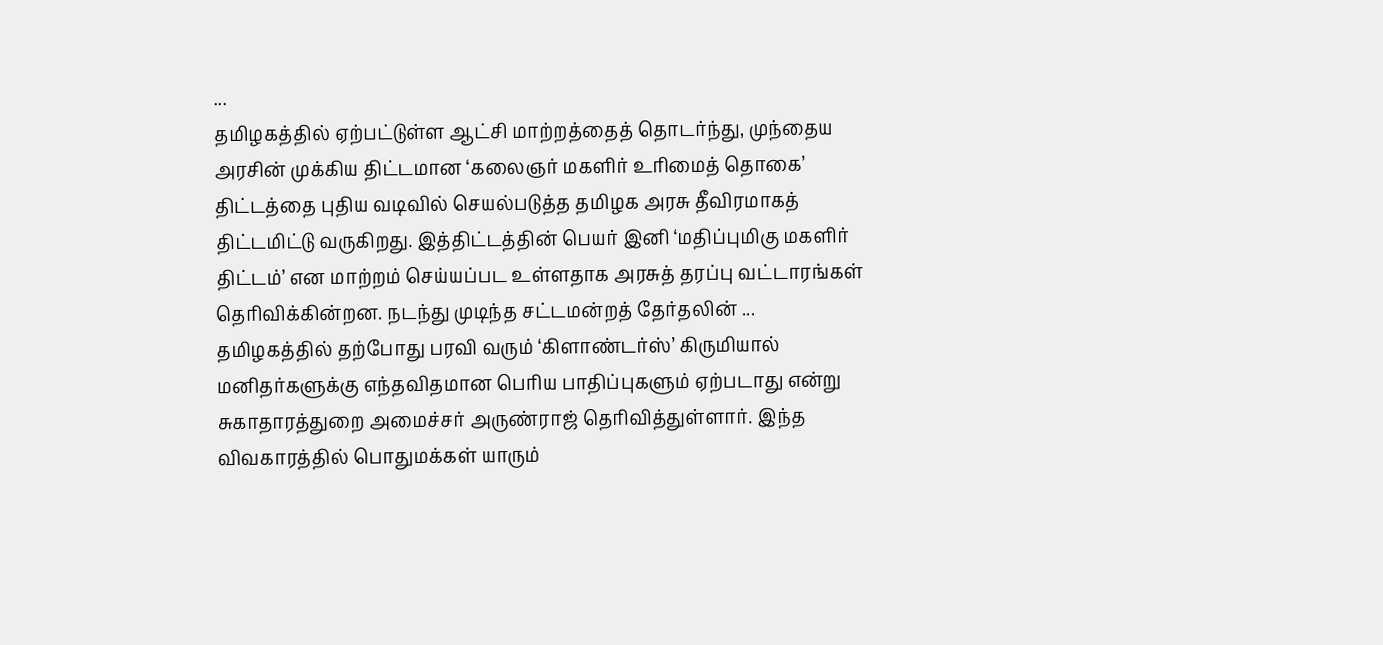...
தமிழகத்தில் ஏற்பட்டுள்ள ஆட்சி மாற்றத்தைத் தொடர்ந்து, முந்தைய அரசின் முக்கிய திட்டமான ‘கலைஞர் மகளிர் உரிமைத் தொகை’ திட்டத்தை புதிய வடிவில் செயல்படுத்த தமிழக அரசு தீவிரமாகத் திட்டமிட்டு வருகிறது. இத்திட்டத்தின் பெயர் இனி ‘மதிப்புமிகு மகளிர் திட்டம்’ என மாற்றம் செய்யப்பட உள்ளதாக அரசுத் தரப்பு வட்டாரங்கள் தெரிவிக்கின்றன. நடந்து முடிந்த சட்டமன்றத் தேர்தலின் ...
தமிழகத்தில் தற்போது பரவி வரும் ‘கிளாண்டர்ஸ்’ கிருமியால் மனிதர்களுக்கு எந்தவிதமான பெரிய பாதிப்புகளும் ஏற்படாது என்று சுகாதாரத்துறை அமைச்சர் அருண்ராஜ் தெரிவித்துள்ளார். இந்த விவகாரத்தில் பொதுமக்கள் யாரும்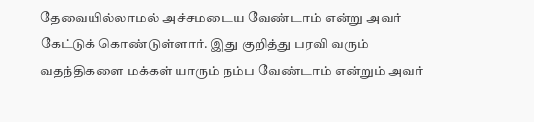தேவையில்லாமல் அச்சமடைய வேண்டாம் என்று அவர் கேட்டுக் கொண்டுள்ளார். இது குறித்து பரவி வரும் வதந்திகளை மக்கள் யாரும் நம்ப வேண்டாம் என்றும் அவர்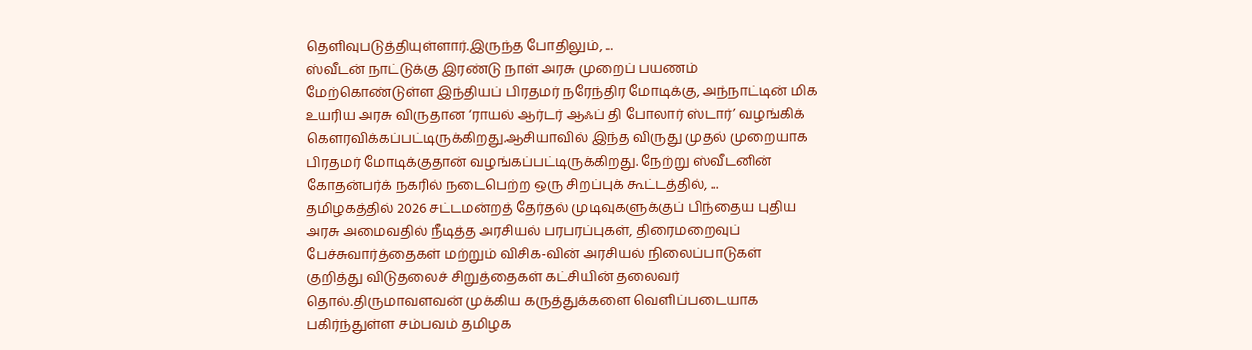தெளிவுபடுத்தியுள்ளார்.இருந்த போதிலும், ...
ஸ்வீடன் நாட்டுக்கு இரண்டு நாள் அரசு முறைப் பயணம் மேற்கொண்டுள்ள இந்தியப் பிரதமர் நரேந்திர மோடிக்கு, அந்நாட்டின் மிக உயரிய அரசு விருதான ‘ராயல் ஆர்டர் ஆஃப் தி போலார் ஸ்டார்’ வழங்கிக் கௌரவிக்கப்பட்டிருக்கிறது.ஆசியாவில் இந்த விருது முதல் முறையாக பிரதமர் மோடிக்குதான் வழங்கப்பட்டிருக்கிறது. நேற்று ஸ்வீடனின் கோதன்பர்க் நகரில் நடைபெற்ற ஒரு சிறப்புக் கூட்டத்தில், ...
தமிழகத்தில் 2026 சட்டமன்றத் தேர்தல் முடிவுகளுக்குப் பிந்தைய புதிய அரசு அமைவதில் நீடித்த அரசியல் பரபரப்புகள், திரைமறைவுப் பேச்சுவார்த்தைகள் மற்றும் விசிக-வின் அரசியல் நிலைப்பாடுகள் குறித்து விடுதலைச் சிறுத்தைகள் கட்சியின் தலைவர் தொல்.திருமாவளவன் முக்கிய கருத்துக்களை வெளிப்படையாக பகிர்ந்துள்ள சம்பவம் தமிழக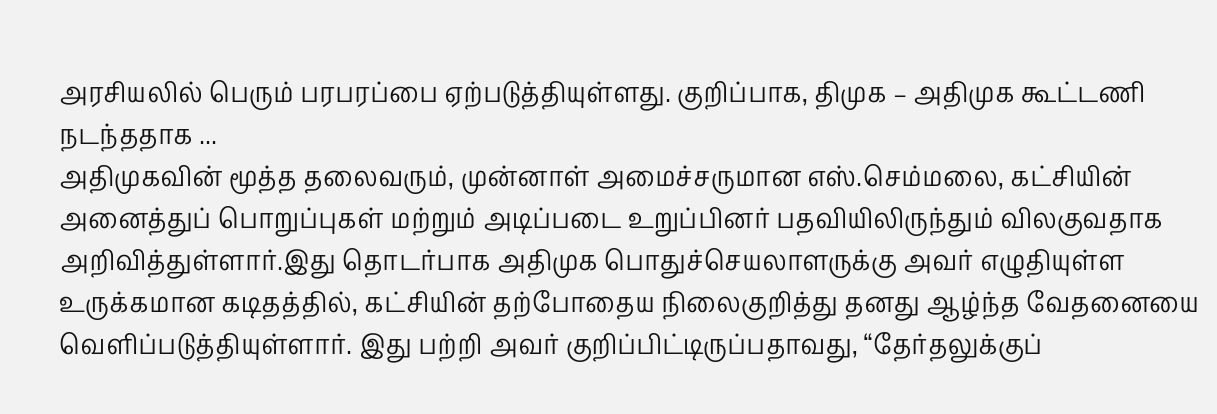அரசியலில் பெரும் பரபரப்பை ஏற்படுத்தியுள்ளது. குறிப்பாக, திமுக – அதிமுக கூட்டணி நடந்ததாக ...
அதிமுகவின் மூத்த தலைவரும், முன்னாள் அமைச்சருமான எஸ்.செம்மலை, கட்சியின் அனைத்துப் பொறுப்புகள் மற்றும் அடிப்படை உறுப்பினர் பதவியிலிருந்தும் விலகுவதாக அறிவித்துள்ளார்.இது தொடர்பாக அதிமுக பொதுச்செயலாளருக்கு அவர் எழுதியுள்ள உருக்கமான கடிதத்தில், கட்சியின் தற்போதைய நிலைகுறித்து தனது ஆழ்ந்த வேதனையை வெளிப்படுத்தியுள்ளார். இது பற்றி அவர் குறிப்பிட்டிருப்பதாவது, “தேர்தலுக்குப்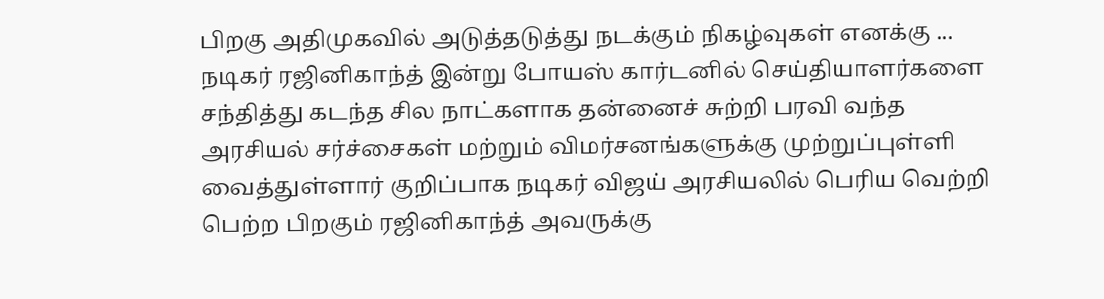பிறகு அதிமுகவில் அடுத்தடுத்து நடக்கும் நிகழ்வுகள் எனக்கு ...
நடிகர் ரஜினிகாந்த் இன்று போயஸ் கார்டனில் செய்தியாளர்களை சந்தித்து கடந்த சில நாட்களாக தன்னைச் சுற்றி பரவி வந்த அரசியல் சர்ச்சைகள் மற்றும் விமர்சனங்களுக்கு முற்றுப்புள்ளி வைத்துள்ளார் குறிப்பாக நடிகர் விஜய் அரசியலில் பெரிய வெற்றி பெற்ற பிறகும் ரஜினிகாந்த் அவருக்கு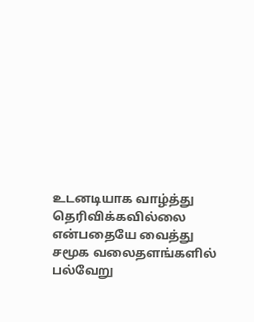உடனடியாக வாழ்த்து தெரிவிக்கவில்லை என்பதையே வைத்து சமூக வலைதளங்களில் பல்வேறு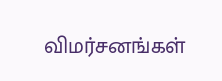விமர்சனங்கள்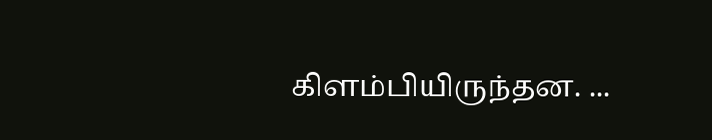கிளம்பியிருந்தன. ...